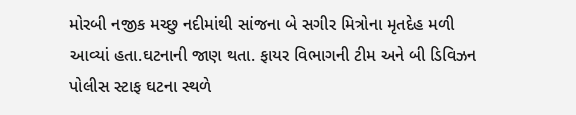મોરબી નજીક મચ્છુ નદીમાંથી સાંજના બે સગીર મિત્રોના મૃતદેહ મળી આવ્યાં હતા.ઘટનાની જાણ થતા. ફાયર વિભાગની ટીમ અને બી ડિવિઝન પોલીસ સ્ટાફ ઘટના સ્થળે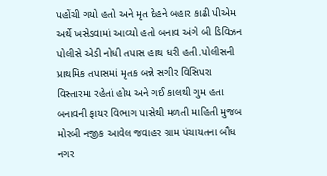પહોંચી ગયો હતો અને મૃત દેહને બહાર કાઢી પીએમ અર્થે ખસેડવામાં આવ્યો હતો બનાવ અંગે બી ડિવિઝન પોલીસે એડી નોધી તપાસ હાથ ધરી હતી.પોલીસની પ્રાથમિક તપાસમાં મૃતક બન્ને સગીર વિસિપરા વિસ્તારમા રહેતાં હોય અને ગઈ કાલથી ગુમ હતા બનાવની ફાયર વિભાગ પાસેથી મળતી માહિતી મુજબ મોરબી નજીક આવેલ જવાહર ગ્રામ પંચાયતના બૌધ નગર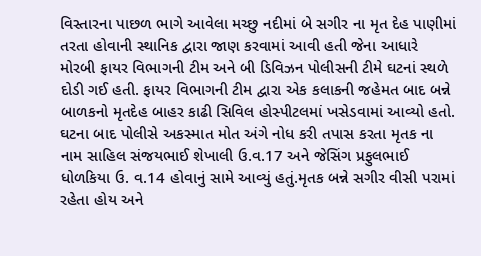વિસ્તારના પાછળ ભાગે આવેલા મચ્છુ નદીમાં બે સગીર ના મૃત દેહ પાણીમાં તરતા હોવાની સ્થાનિક દ્વારા જાણ કરવામાં આવી હતી જેના આધારે મોરબી ફાયર વિભાગની ટીમ અને બી ડિવિઝન પોલીસની ટીમે ઘટનાં સ્થળે દોડી ગઈ હતી. ફાયર વિભાગની ટીમ દ્વારા એક કલાકની જહેમત બાદ બન્ને બાળકનો મૃતદેહ બાહર કાઢી સિવિલ હોસ્પીટલમાં ખસેડવામાં આવ્યો હતો. ઘટના બાદ પોલીસે અકસ્માત મોત અંગે નોધ કરી તપાસ કરતા મૃતક ના નામ સાહિલ સંજયભાઈ શેખાલી ઉ.વ.17 અને જેસિંગ પ્રફુલભાઈ ધોળકિયા ઉ. વ.14 હોવાનું સામે આવ્યું હતું.મૃતક બન્ને સગીર વીસી પરામાં રહેતા હોય અને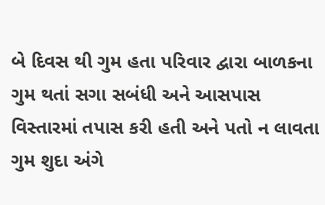બે દિવસ થી ગુમ હતા પરિવાર દ્વારા બાળકના ગુમ થતાં સગા સબંધી અને આસપાસ વિસ્તારમાં તપાસ કરી હતી અને પતો ન લાવતા ગુમ શુદા અંગે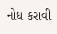નોધ કરાવી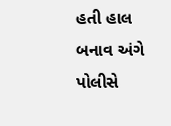હતી હાલ બનાવ અંગે પોલીસે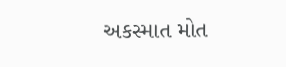અકસ્માત મોત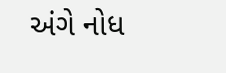અંગે નોધ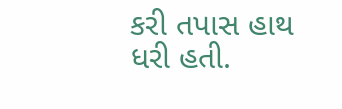કરી તપાસ હાથ ધરી હતી.